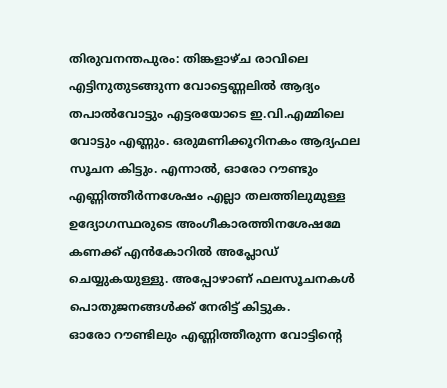തിരുവനന്തപുരം: തിങ്കളാഴ്ച രാവിലെ എട്ടിനുതുടങ്ങുന്ന വോട്ടെണ്ണലിൽ ആദ്യം തപാൽവോട്ടും എട്ടരയോടെ ഇ.വി.എമ്മിലെ വോട്ടും എണ്ണും. ഒരുമണിക്കൂറിനകം ആദ്യഫല സൂചന കിട്ടും. എന്നാൽ, ഓരോ റൗണ്ടും എണ്ണിത്തീർന്നശേഷം എല്ലാ തലത്തിലുമുള്ള ഉദ്യോഗസ്ഥരുടെ അംഗീകാരത്തിനശേഷമേ കണക്ക് എൻകോറിൽ അപ്ലോഡ് ചെയ്യുകയുള്ളു. അപ്പോഴാണ് ഫലസൂചനകൾ പൊതുജനങ്ങൾക്ക് നേരിട്ട് കിട്ടുക.
ഓരോ റൗണ്ടിലും എണ്ണിത്തീരുന്ന വോട്ടിന്റെ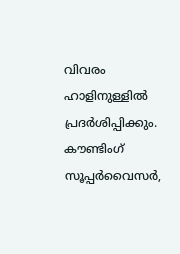വിവരം ഹാളിനുള്ളിൽ പ്രദർശിപ്പിക്കും. കൗണ്ടിംഗ് സൂപ്പർവൈസർ,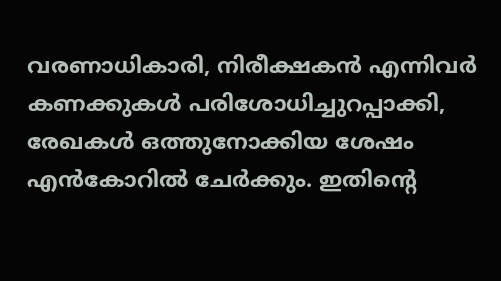വരണാധികാരി, നിരീക്ഷകൻ എന്നിവർ കണക്കുകൾ പരിശോധിച്ചുറപ്പാക്കി, രേഖകൾ ഒത്തുനോക്കിയ ശേഷം എൻകോറിൽ ചേർക്കും. ഇതിന്റെ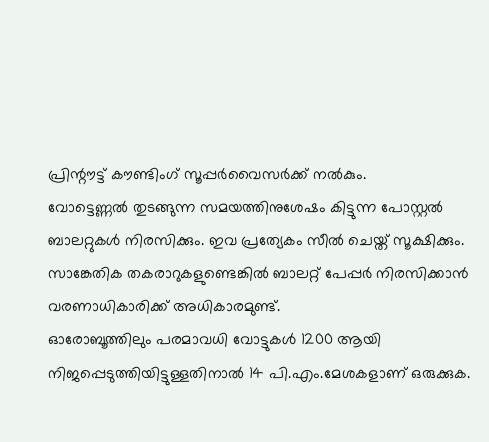പ്രിന്റൗട്ട് കൗണ്ടിംഗ് സൂപ്പർവൈസർക്ക് നൽകും.
വോട്ടെണ്ണൽ തുടങ്ങുന്ന സമയത്തിനുശേഷം കിട്ടുന്ന പോസ്റ്റൽ ബാലറ്റുകൾ നിരസിക്കും. ഇവ പ്രത്യേകം സീൽ ചെയ്ത് സൂക്ഷിക്കും. സാങ്കേതിക തകരാറുകളുണ്ടെങ്കിൽ ബാലറ്റ് പേപ്പർ നിരസിക്കാൻ വരണാധികാരിക്ക് അധികാരമുണ്ട്.
ഓരോബൂത്തിലും പരമാവധി വോട്ടുകൾ 1200 ആയി നിജപ്പെടുത്തിയിട്ടുള്ളതിനാൽ 14 പി.എം.മേശകളാണ് ഒരുക്കുക.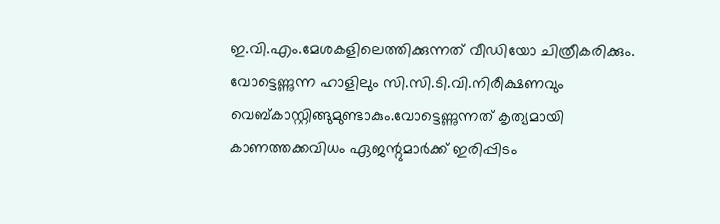ഇ.വി.എം.മേശകളിലെത്തിക്കുന്നത് വീഡിയോ ചിത്രീകരിക്കും. വോട്ടെണ്ണുന്ന ഹാളിലും സി.സി.ടി.വി.നിരീക്ഷണവും വെബ്കാസ്റ്റിങ്ങുമുണ്ടാകും.വോട്ടെണ്ണുന്നത് കൃത്യമായി കാണത്തക്കവിധം ഏജന്റുമാർക്ക് ഇരിപ്പിടം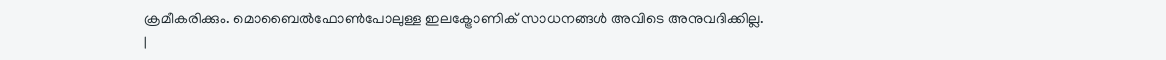ക്രമീകരിക്കും. മൊബൈൽഫോൺപോലുള്ള ഇലക്ട്രോണിക് സാധനങ്ങൾ അവിടെ അനുവദിക്കില്ല.
|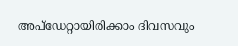അപ്ഡേറ്റായിരിക്കാം ദിവസവും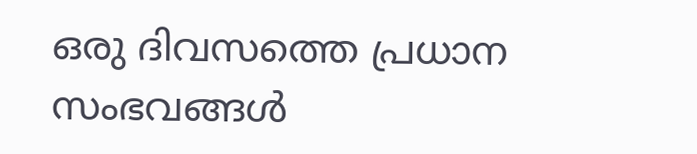ഒരു ദിവസത്തെ പ്രധാന സംഭവങ്ങൾ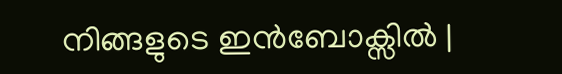നിങ്ങളുടെ ഇൻബോക്സിൽ |